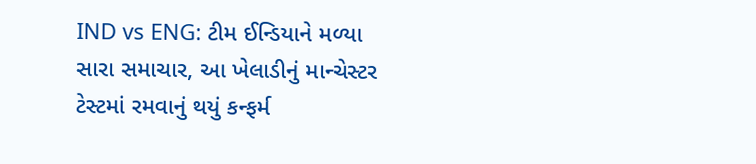IND vs ENG: ટીમ ઈન્ડિયાને મળ્યા સારા સમાચાર, આ ખેલાડીનું માન્ચેસ્ટર ટેસ્ટમાં રમવાનું થયું કન્ફર્મ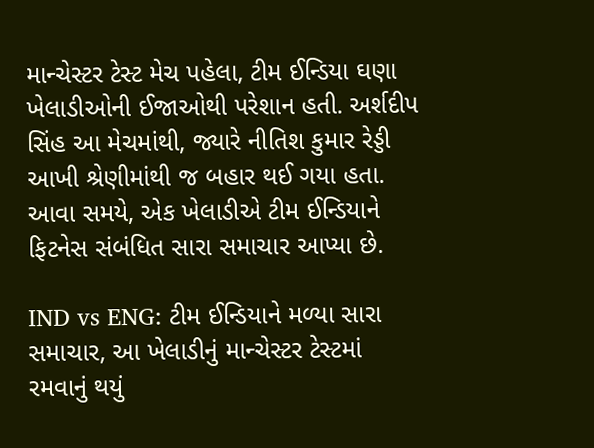માન્ચેસ્ટર ટેસ્ટ મેચ પહેલા, ટીમ ઈન્ડિયા ઘણા ખેલાડીઓની ઈજાઓથી પરેશાન હતી. અર્શદીપ સિંહ આ મેચમાંથી, જ્યારે નીતિશ કુમાર રેડ્ડી આખી શ્રેણીમાંથી જ બહાર થઈ ગયા હતા. આવા સમયે, એક ખેલાડીએ ટીમ ઈન્ડિયાને ફિટનેસ સંબંધિત સારા સમાચાર આપ્યા છે.

IND vs ENG: ટીમ ઈન્ડિયાને મળ્યા સારા સમાચાર, આ ખેલાડીનું માન્ચેસ્ટર ટેસ્ટમાં રમવાનું થયું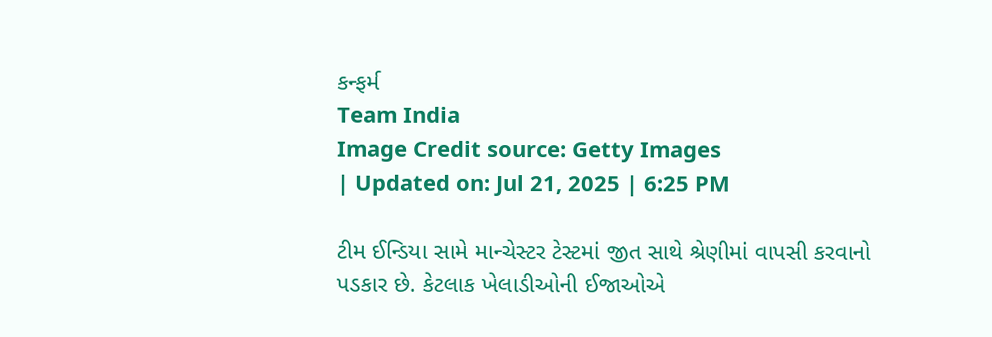કન્ફર્મ
Team India
Image Credit source: Getty Images
| Updated on: Jul 21, 2025 | 6:25 PM

ટીમ ઈન્ડિયા સામે માન્ચેસ્ટર ટેસ્ટમાં જીત સાથે શ્રેણીમાં વાપસી કરવાનો પડકાર છે. કેટલાક ખેલાડીઓની ઈજાઓએ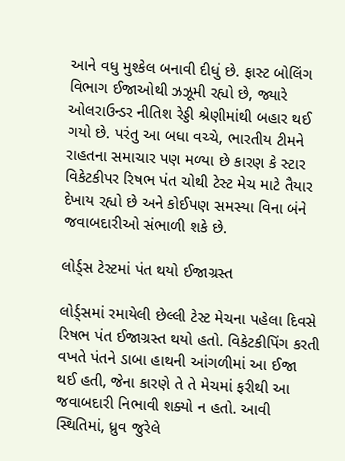આને વધુ મુશ્કેલ બનાવી દીધું છે. ફાસ્ટ બોલિંગ વિભાગ ઈજાઓથી ઝઝૂમી રહ્યો છે, જ્યારે ઓલરાઉન્ડર નીતિશ રેડ્ડી શ્રેણીમાંથી બહાર થઈ ગયો છે. પરંતુ આ બધા વચ્ચે, ભારતીય ટીમને રાહતના સમાચાર પણ મળ્યા છે કારણ કે સ્ટાર વિકેટકીપર રિષભ પંત ચોથી ટેસ્ટ મેચ માટે તૈયાર દેખાય રહ્યો છે અને કોઈપણ સમસ્યા વિના બંને જવાબદારીઓ સંભાળી શકે છે.

લોર્ડ્સ ટેસ્ટમાં પંત થયો ઈજાગ્રસ્ત

લોર્ડ્સમાં રમાયેલી છેલ્લી ટેસ્ટ મેચના પહેલા દિવસે રિષભ પંત ઈજાગ્રસ્ત થયો હતો. વિકેટકીપિંગ કરતી વખતે પંતને ડાબા હાથની આંગળીમાં આ ઈજા થઈ હતી, જેના કારણે તે તે મેચમાં ફરીથી આ જવાબદારી નિભાવી શક્યો ન હતો. આવી સ્થિતિમાં, ધ્રુવ જુરેલે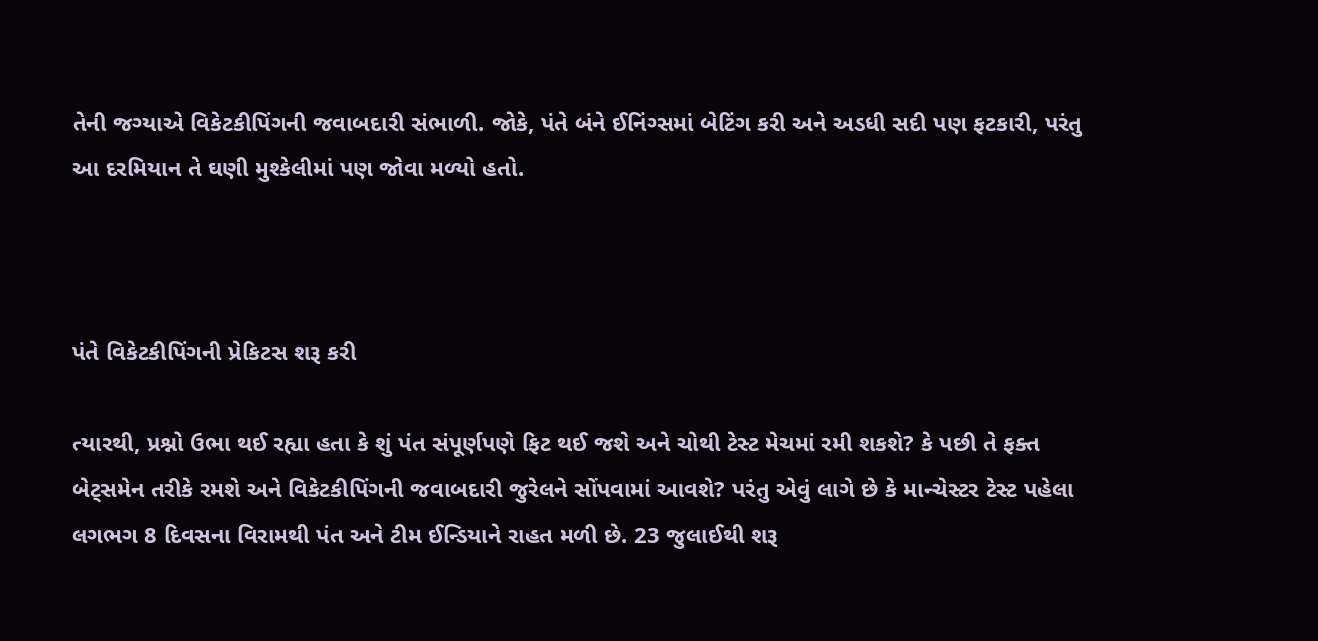તેની જગ્યાએ વિકેટકીપિંગની જવાબદારી સંભાળી. જોકે, પંતે બંને ઈનિંગ્સમાં બેટિંગ કરી અને અડધી સદી પણ ફટકારી, પરંતુ આ દરમિયાન તે ઘણી મુશ્કેલીમાં પણ જોવા મળ્યો હતો.



પંતે વિકેટકીપિંગની પ્રેકિટસ શરૂ કરી

ત્યારથી, પ્રશ્નો ઉભા થઈ રહ્યા હતા કે શું પંત સંપૂર્ણપણે ફિટ થઈ જશે અને ચોથી ટેસ્ટ મેચમાં રમી શકશે? કે પછી તે ફક્ત બેટ્સમેન તરીકે રમશે અને વિકેટકીપિંગની જવાબદારી જુરેલને સોંપવામાં આવશે? પરંતુ એવું લાગે છે કે માન્ચેસ્ટર ટેસ્ટ પહેલા લગભગ 8 દિવસના વિરામથી પંત અને ટીમ ઈન્ડિયાને રાહત મળી છે. 23 જુલાઈથી શરૂ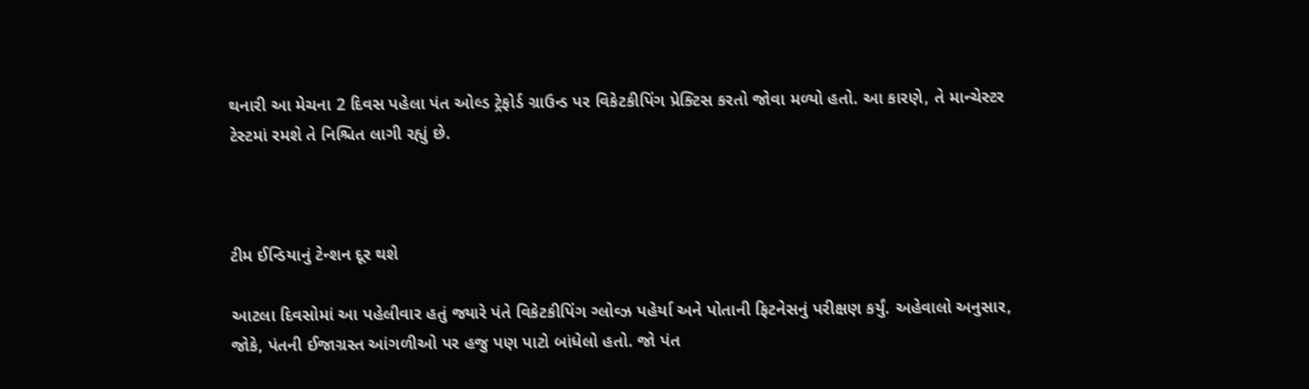થનારી આ મેચના 2 દિવસ પહેલા પંત ઓલ્ડ ટ્રેફોર્ડ ગ્રાઉન્ડ પર વિકેટકીપિંગ પ્રેક્ટિસ કરતો જોવા મળ્યો હતો. આ કારણે, તે માન્ચેસ્ટર ટેસ્ટમાં રમશે તે નિશ્ચિત લાગી રહ્યું છે.



ટીમ ઈન્ડિયાનું ટેન્શન દૂર થશે

આટલા દિવસોમાં આ પહેલીવાર હતું જ્યારે પંતે વિકેટકીપિંગ ગ્લોવ્ઝ પહેર્યા અને પોતાની ફિટનેસનું પરીક્ષણ કર્યું. અહેવાલો અનુસાર, જોકે, પંતની ઈજાગ્રસ્ત આંગળીઓ પર હજુ પણ પાટો બાંધેલો હતો. જો પંત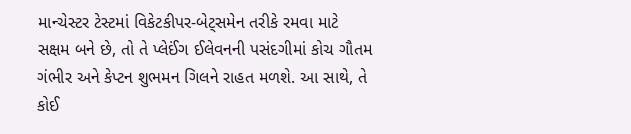માન્ચેસ્ટર ટેસ્ટમાં વિકેટકીપર-બેટ્સમેન તરીકે રમવા માટે સક્ષમ બને છે, તો તે પ્લેઈંગ ઈલેવનની પસંદગીમાં કોચ ગૌતમ ગંભીર અને કેપ્ટન શુભમન ગિલને રાહત મળશે. આ સાથે, તે કોઈ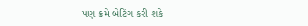પણ ક્રમે બેટિંગ કરી શકે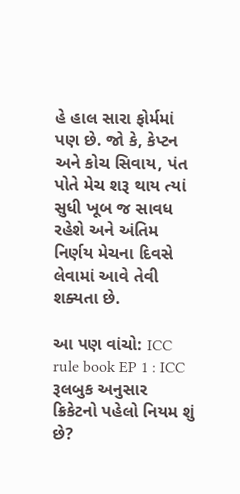હે હાલ સારા ફોર્મમાં પણ છે. જો કે, કેપ્ટન અને કોચ સિવાય, પંત પોતે મેચ શરૂ થાય ત્યાં સુધી ખૂબ જ સાવધ રહેશે અને અંતિમ નિર્ણય મેચના દિવસે લેવામાં આવે તેવી શક્યતા છે.

આ પણ વાંચો: ICC rule book EP 1 : ICC રૂલબુક અનુસાર ક્રિકેટનો પહેલો નિયમ શું છે?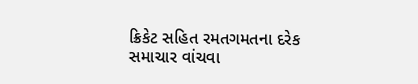ક્રિકેટ સહિત રમતગમતના દરેક સમાચાર વાંચવા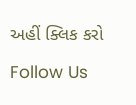અહીં ક્લિક કરો

Follow Us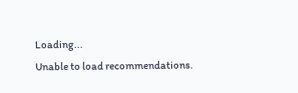Loading...
Unable to load recommendations.